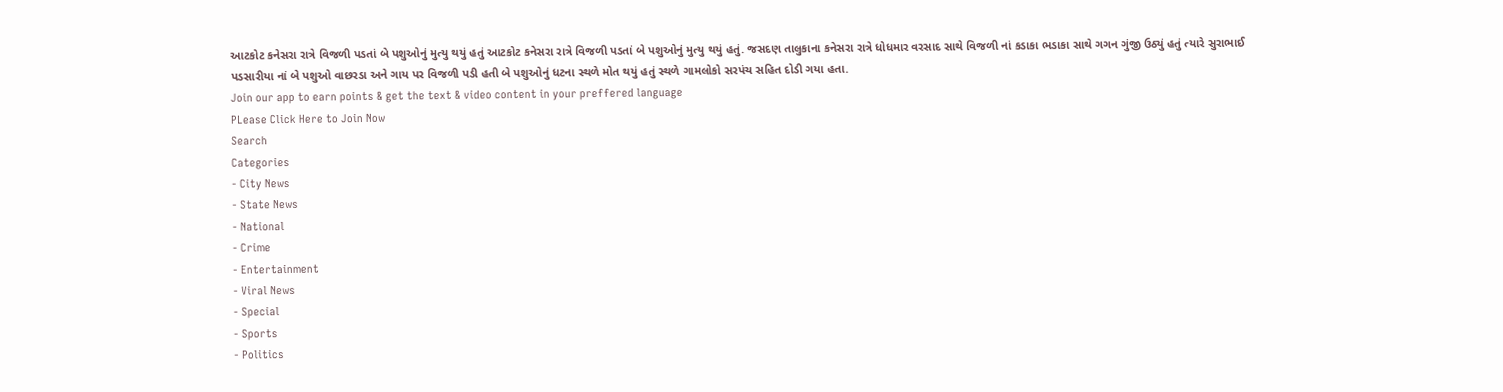આટકોટ કનેસરા રાત્રે વિજળી પડતાં બે પશુઓનું મુત્યુ થયું હતું આટકોટ કનેસરા રાત્રે વિજળી પડતાં બે પશુઓનું મુત્યુ થયું હતું. જસદણ તાલુકાના કનેસરા રાત્રે ધોધમાર વરસાદ સાથે વિજળી નાં કડાકા ભડાકા સાથે ગગન ગુંજી ઉઠ્યું હતું ત્યારે સુરાભાઈ પડસારીયા નાં બે પશુઓ વાછરડા અને ગાય પર વિજળી પડી હતી બે પશુઓનું ધટના સ્થળે મોત થયું હતું સ્થળે ગામલોકો સરપંચ સહિત દોડી ગયા હતા.
Join our app to earn points & get the text & video content in your preffered language
PLease Click Here to Join Now
Search
Categories
- City News
- State News
- National
- Crime
- Entertainment
- Viral News
- Special
- Sports
- Politics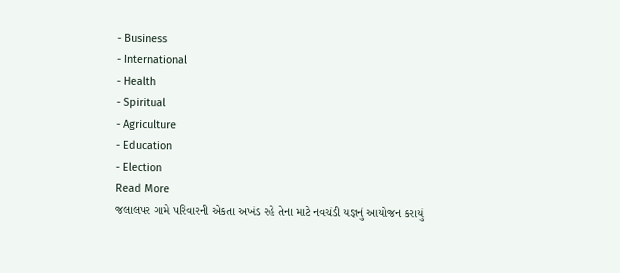- Business
- International
- Health
- Spiritual
- Agriculture
- Education
- Election
Read More
જલાલપર ગામે પરિવારની એકતા અખંડ રહે તેના માટે નવચંડી યજ્ઞનું આયોજન કરાયું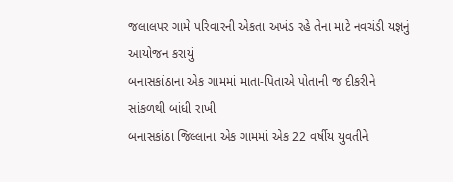જલાલપર ગામે પરિવારની એકતા અખંડ રહે તેના માટે નવચંડી યજ્ઞનું આયોજન કરાયું
બનાસકાંઠાના એક ગામમાં માતા-પિતાએ પોતાની જ દીકરીને સાંકળથી બાંધી રાખી
બનાસકાંઠા જિલ્લાના એક ગામમાં એક 22 વર્ષીય યુવતીને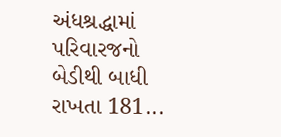અંધશ્રદ્ધામાં પરિવારજનો બેડીથી બાધી રાખતા 181...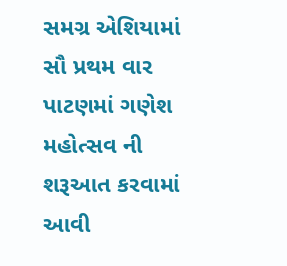સમગ્ર એશિયામાં સૌ પ્રથમ વાર પાટણમાં ગણેશ મહોત્સવ ની શરૂઆત કરવામાં આવી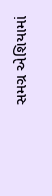સમગ્ર એશિયામાં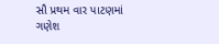સૌ પ્રથમ વાર પાટણમાં ગણેશ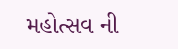મહોત્સવ ની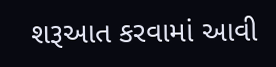શરૂઆત કરવામાં આવી